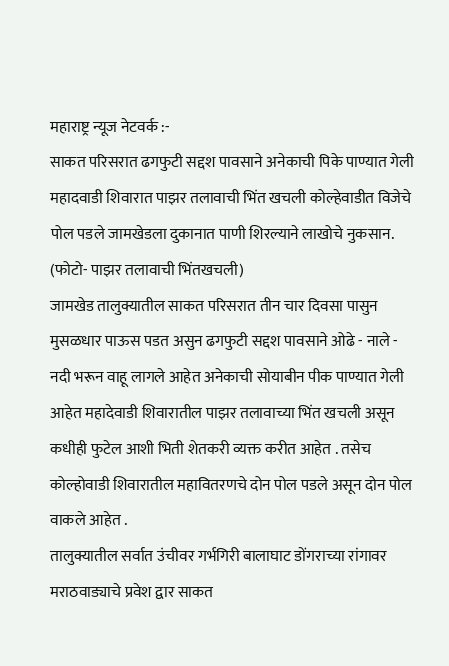महाराष्ट्र न्यूज नेटवर्क :-
साकत परिसरात ढगफुटी सद्दश पावसाने अनेकाची पिके पाण्यात गेली महादवाडी शिवारात पाझर तलावाची भिंत खचली कोल्हेवाडीत विजेचे पोल पडले जामखेडला दुकानात पाणी शिरल्याने लाखोचे नुकसान.
(फोटो- पाझर तलावाची भिंतखचली)
जामखेड तालुक्यातील साकत परिसरात तीन चार दिवसा पासुन मुसळधार पाऊस पडत असुन ढगफुटी सद्दश पावसाने ओढे - नाले - नदी भरून वाहू लागले आहेत अनेकाची सोयाबीन पीक पाण्यात गेली आहेत महादेवाडी शिवारातील पाझर तलावाच्या भिंत खचली असून कधीही फुटेल आशी भिती शेतकरी व्यक्त करीत आहेत . तसेच कोल्होवाडी शिवारातील महावितरणचे दोन पोल पडले असून दोन पोल वाकले आहेत .
तालुक्यातील सर्वात उंचीवर गर्भगिरी बालाघाट डोंगराच्या रांगावर मराठवाड्याचे प्रवेश द्वार साकत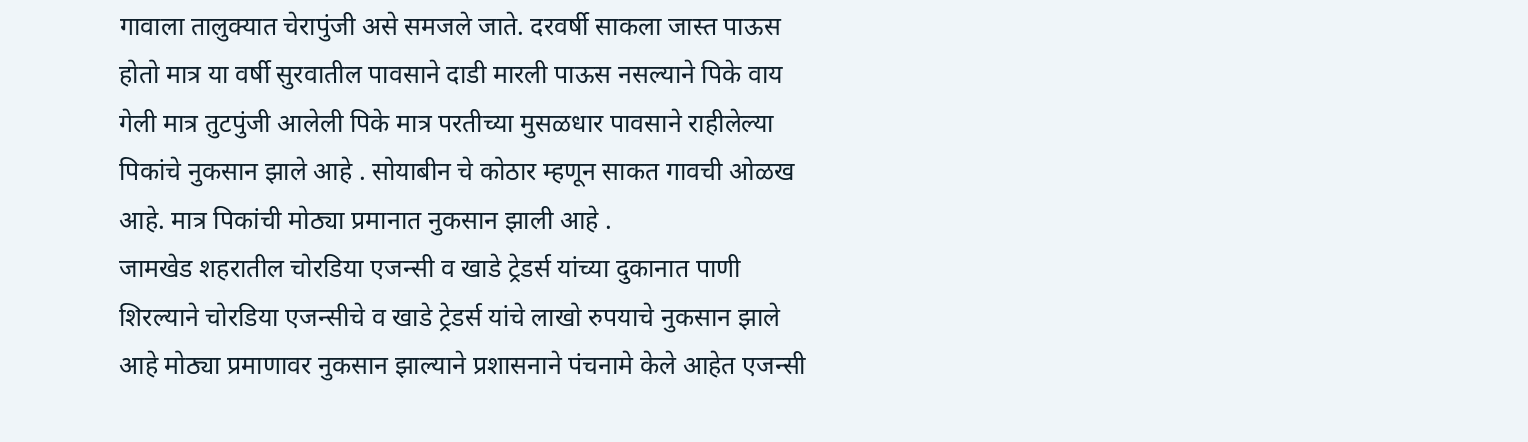गावाला तालुक्यात चेरापुंजी असे समजले जाते. दरवर्षी साकला जास्त पाऊस होतो मात्र या वर्षी सुरवातील पावसाने दाडी मारली पाऊस नसल्याने पिके वाय गेली मात्र तुटपुंजी आलेली पिके मात्र परतीच्या मुसळधार पावसाने राहीलेल्या पिकांचे नुकसान झाले आहे . सोयाबीन चे कोठार म्हणून साकत गावची ओळख आहे. मात्र पिकांची मोठ्या प्रमानात नुकसान झाली आहे .
जामखेड शहरातील चोरडिया एजन्सी व खाडे ट्रेडर्स यांच्या दुकानात पाणी शिरल्याने चोरडिया एजन्सीचे व खाडे ट्रेडर्स यांचे लाखो रुपयाचे नुकसान झाले आहे मोठ्या प्रमाणावर नुकसान झाल्याने प्रशासनाने पंचनामे केले आहेत एजन्सी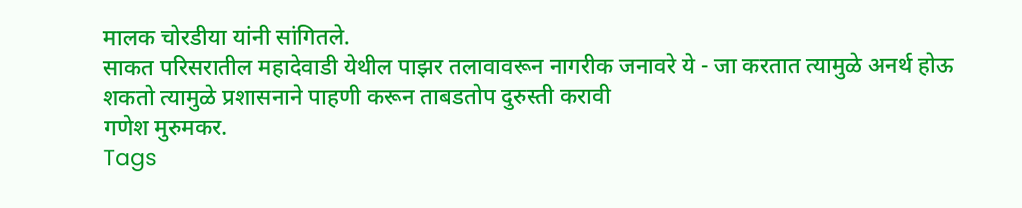मालक चोरडीया यांनी सांगितले.
साकत परिसरातील महादेवाडी येथील पाझर तलावावरून नागरीक जनावरे ये - जा करतात त्यामुळे अनर्थ होऊ शकतो त्यामुळे प्रशासनाने पाहणी करून ताबडतोप दुरुस्ती करावी
गणेश मुरुमकर.
Tags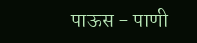पाऊस - पाणी